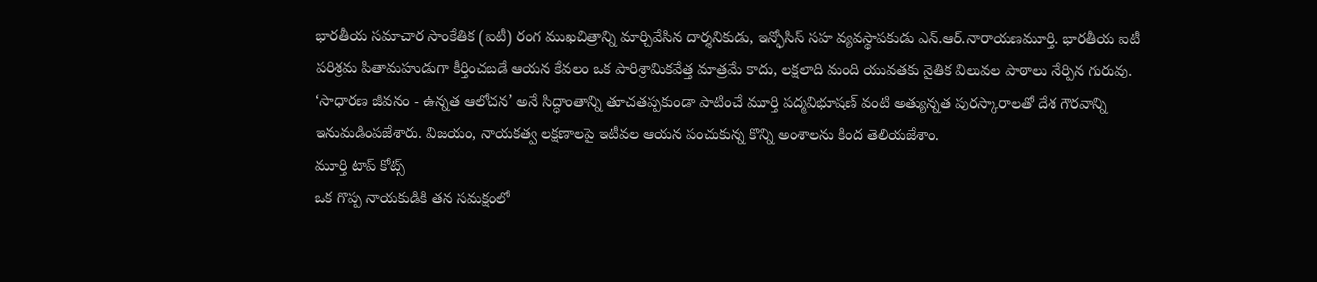భారతీయ సమాచార సాంకేతిక (ఐటీ) రంగ ముఖచిత్రాన్ని మార్చివేసిన దార్శనికుడు, ఇన్ఫోసిస్ సహ వ్యవస్థాపకుడు ఎన్.ఆర్.నారాయణమూర్తి. భారతీయ ఐటీ పరిశ్రమ పితామహుడుగా కీర్తించబడే ఆయన కేవలం ఒక పారిశ్రామికవేత్త మాత్రమే కాదు, లక్షలాది మంది యువతకు నైతిక విలువల పాఠాలు నేర్పిన గురువు. ‘సాధారణ జీవనం - ఉన్నత ఆలోచన’ అనే సిద్ధాంతాన్ని తూచతప్పకుండా పాటించే మూర్తి పద్మవిభూషణ్ వంటి అత్యున్నత పురస్కారాలతో దేశ గౌరవాన్ని ఇనుమడింపజేశారు. విజయం, నాయకత్వ లక్షణాలపై ఇటీవల ఆయన పంచుకున్న కొన్ని అంశాలను కింద తెలియజేశాం.
మూర్తి టాప్ కోట్స్
ఒక గొప్ప నాయకుడికి తన సమక్షంలో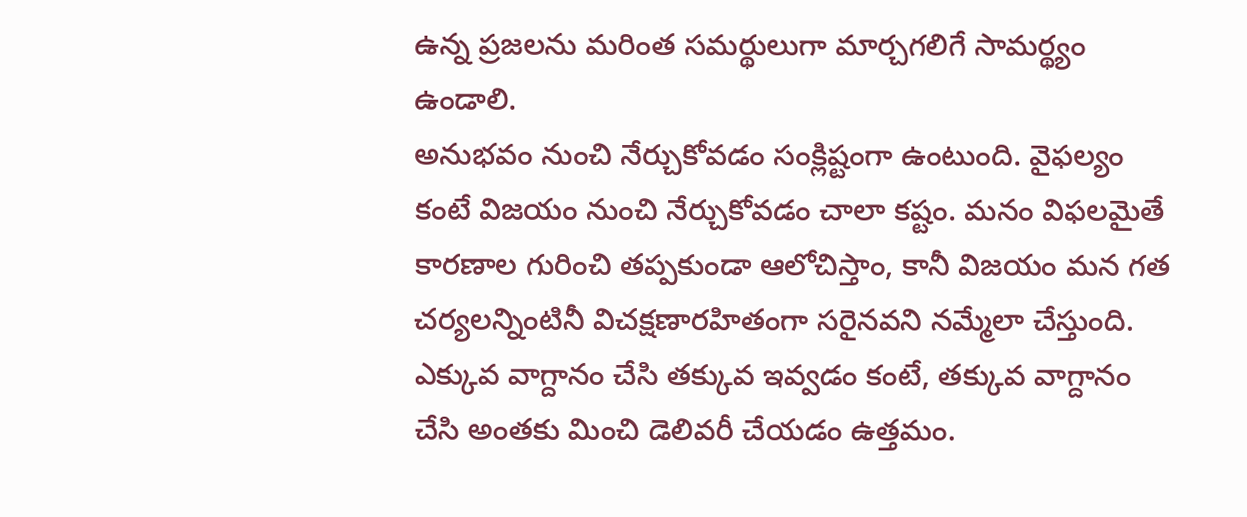ఉన్న ప్రజలను మరింత సమర్థులుగా మార్చగలిగే సామర్థ్యం ఉండాలి.
అనుభవం నుంచి నేర్చుకోవడం సంక్లిష్టంగా ఉంటుంది. వైఫల్యం కంటే విజయం నుంచి నేర్చుకోవడం చాలా కష్టం. మనం విఫలమైతే కారణాల గురించి తప్పకుండా ఆలోచిస్తాం, కానీ విజయం మన గత చర్యలన్నింటినీ విచక్షణారహితంగా సరైనవని నమ్మేలా చేస్తుంది.
ఎక్కువ వాగ్దానం చేసి తక్కువ ఇవ్వడం కంటే, తక్కువ వాగ్దానం చేసి అంతకు మించి డెలివరీ చేయడం ఉత్తమం.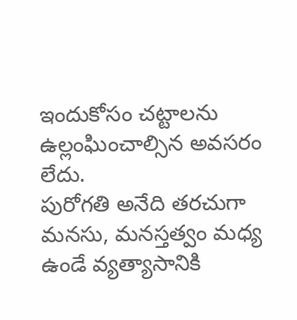ఇందుకోసం చట్టాలను ఉల్లంఘించాల్సిన అవసరం లేదు.
పురోగతి అనేది తరచుగా మనసు, మనస్తత్వం మధ్య ఉండే వ్యత్యాసానికి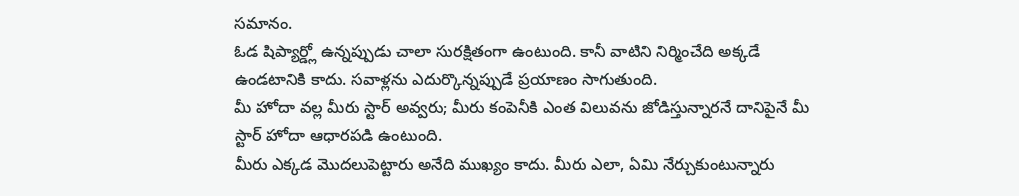సమానం.
ఓడ షిప్యార్డ్లో ఉన్నప్పుడు చాలా సురక్షితంగా ఉంటుంది. కానీ వాటిని నిర్మించేది అక్కడే ఉండటానికి కాదు. సవాళ్లను ఎదుర్కొన్నప్పుడే ప్రయాణం సాగుతుంది.
మీ హోదా వల్ల మీరు స్టార్ అవ్వరు; మీరు కంపెనీకి ఎంత విలువను జోడిస్తున్నారనే దానిపైనే మీ స్టార్ హోదా ఆధారపడి ఉంటుంది.
మీరు ఎక్కడ మొదలుపెట్టారు అనేది ముఖ్యం కాదు. మీరు ఎలా, ఏమి నేర్చుకుంటున్నారు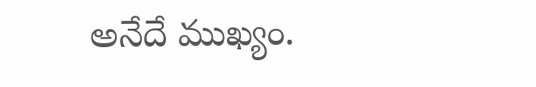అనేదే ముఖ్యం.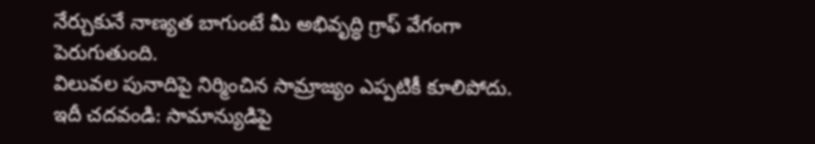నేర్చుకునే నాణ్యత బాగుంటే మీ అభివృద్ధి గ్రాఫ్ వేగంగా పెరుగుతుంది.
విలువల పునాదిపై నిర్మించిన సామ్రాజ్యం ఎప్పటికీ కూలిపోదు.
ఇదీ చదవండి: సామాన్యుడిపై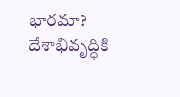భారమా? దేశాభివృద్ధికి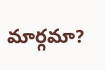మార్గమా?